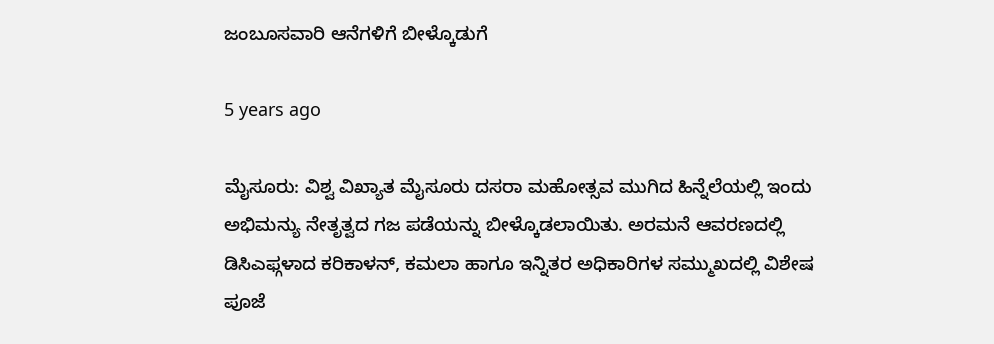ಜಂಬೂಸವಾರಿ ಆನೆಗಳಿಗೆ ಬೀಳ್ಕೊಡುಗೆ

5 years ago

ಮೈಸೂರು: ವಿಶ್ವ ವಿಖ್ಯಾತ ಮೈಸೂರು ದಸರಾ ಮಹೋತ್ಸವ ಮುಗಿದ ಹಿನ್ನೆಲೆಯಲ್ಲಿ ಇಂದು ಅಭಿಮನ್ಯು ನೇತೃತ್ವದ ಗಜ ಪಡೆಯನ್ನು ಬೀಳ್ಕೊಡಲಾಯಿತು. ಅರಮನೆ ಆವರಣದಲ್ಲಿ ಡಿಸಿಎಫ್ಗಳಾದ ಕರಿಕಾಳನ್, ಕಮಲಾ ಹಾಗೂ ಇನ್ನಿತರ ಅಧಿಕಾರಿಗಳ ಸಮ್ಮುಖದಲ್ಲಿ ವಿಶೇಷ ಪೂಜೆ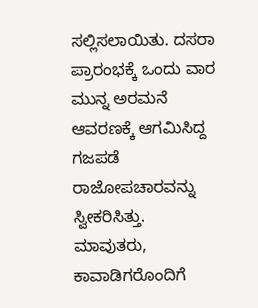ಸಲ್ಲಿಸಲಾಯಿತು. ದಸರಾ ಪ್ರಾರಂಭಕ್ಕೆ ಒಂದು ವಾರ ಮುನ್ನ ಅರಮನೆ ಆವರಣಕ್ಕೆ ಆಗಮಿಸಿದ್ದ ಗಜಪಡೆ ರಾಜೋಪಚಾರವನ್ನು ಸ್ವೀಕರಿಸಿತ್ತು. ಮಾವುತರು, ಕಾವಾಡಿಗರೊಂದಿಗೆ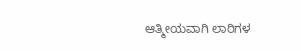ಆತ್ಮೀಯವಾಗಿ ಲಾರಿಗಳ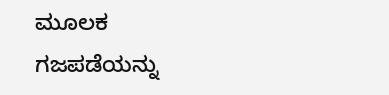ಮೂಲಕ ಗಜಪಡೆಯನ್ನು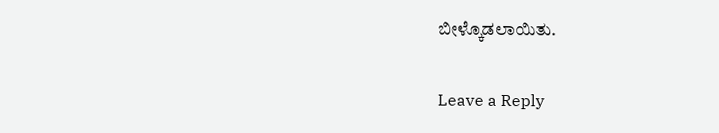ಬೀಳ್ಕೊಡಲಾಯಿತು.

Leave a Reply